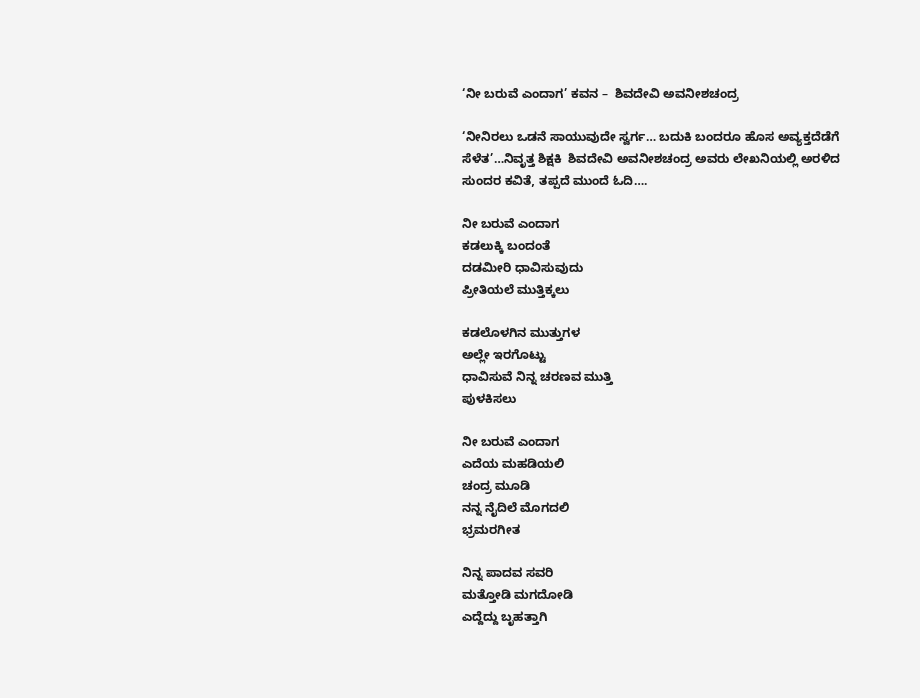‘ನೀ ಬರುವೆ ಎಂದಾಗ’ ಕವನ –  ಶಿವದೇವಿ ಅವನೀಶಚಂದ್ರ

‘ನೀನಿರಲು ಒಡನೆ ಸಾಯುವುದೇ ಸ್ವರ್ಗ… ಬದುಕಿ ಬಂದರೂ ಹೊಸ ಅವ್ಯಕ್ತದೆಡೆಗೆ ಸೆಳೆತ’…ನಿವೃತ್ತ ಶಿಕ್ಷಕಿ  ಶಿವದೇವಿ ಅವನೀಶಚಂದ್ರ ಅವರು ಲೇಖನಿಯಲ್ಲಿ ಅರಳಿದ ಸುಂದರ ಕವಿತೆ, ತಪ್ಪದೆ ಮುಂದೆ ಓದಿ….

ನೀ ಬರುವೆ ಎಂದಾಗ
ಕಡಲುಕ್ಕಿ ಬಂದಂತೆ
ದಡಮೀರಿ ಧಾವಿಸುವುದು
ಪ್ರೀತಿಯಲೆ ಮುತ್ತಿಕ್ಕಲು

ಕಡಲೊಳಗಿನ‌ ಮುತ್ತುಗಳ
ಅಲ್ಲೇ ಇರಗೊಟ್ಟು
ಧಾವಿಸುವೆ ನಿನ್ನ ಚರಣವ ಮುತ್ತಿ
ಪುಳಕಿಸಲು

ನೀ ಬರುವೆ ಎಂದಾಗ
ಎದೆಯ ಮಹಡಿಯಲಿ
ಚಂದ್ರ ಮೂಡಿ
ನನ್ನ ನೈದಿಲೆ ಮೊಗದಲಿ
ಭ್ರಮರಗೀತ

ನಿನ್ನ ಪಾದವ ಸವರಿ
ಮತ್ತೋಡಿ ಮಗದೋಡಿ
ಎದ್ದೆದ್ದು ಬೃಹತ್ತಾಗಿ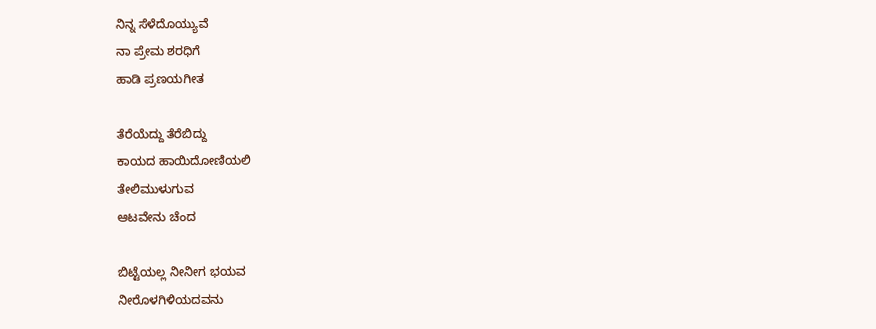ನಿನ್ನ ಸೆಳೆದೊಯ್ಯುವೆ
ನಾ ಪ್ರೇಮ ಶರಧಿಗೆ
ಹಾಡಿ ಪ್ರಣಯಗೀತ

ತೆರೆಯೆದ್ದು ತೆರೆಬಿದ್ದು
ಕಾಯದ ಹಾಯಿದೋಣಿಯಲಿ
ತೇಲಿ‌ಮುಳುಗುವ
ಆಟವೇನು ಚೆಂದ

ಬಿಟ್ಟೆಯಲ್ಲ ನೀನೀಗ ಭಯವ
ನೀರೊಳಗಿಳಿಯದವನು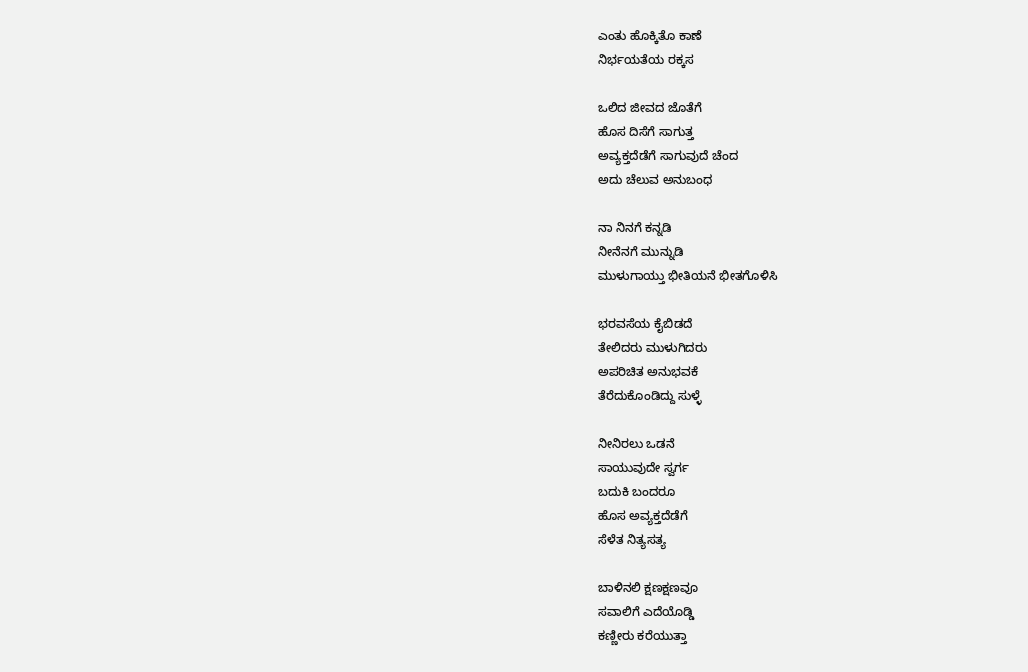ಎಂತು ಹೊಕ್ಕಿತೊ ಕಾಣೆ
ನಿರ್ಭಯತೆಯ ರಕ್ಕಸ

ಒಲಿದ ಜೀವದ ಜೊತೆಗೆ
ಹೊಸ ದಿಸೆಗೆ ಸಾಗುತ್ತ
ಅವ್ಯಕ್ತದೆಡೆಗೆ ಸಾಗುವುದೆ‌ ಚೆಂದ
ಅದು ಚೆಲುವ ಅನುಬಂಧ

ನಾ ನಿನಗೆ ಕನ್ನಡಿ
ನೀನೆನಗೆ ಮುನ್ನುಡಿ
ಮುಳುಗಾಯ್ತು ಭೀತಿಯನೆ ಭೀತಗೊಳಿಸಿ

ಭರವಸೆಯ ಕೈಬಿಡದೆ
ತೇಲಿದರು ಮುಳುಗಿದರು
ಅಪರಿಚಿತ ಅನುಭವಕೆ
ತೆರೆದುಕೊಂಡಿದ್ದು ಸುಳ್ಳೆ

ನೀನಿರಲು ಒಡನೆ
ಸಾಯುವುದೇ ಸ್ವರ್ಗ
ಬದುಕಿ ಬಂದರೂ
ಹೊಸ ಅವ್ಯಕ್ತದೆಡೆಗೆ
ಸೆಳೆತ ನಿತ್ಯಸತ್ಯ

ಬಾಳಿನಲಿ ಕ್ಷಣಕ್ಷಣವೂ
ಸವಾಲಿಗೆ ಎದೆಯೊಡ್ಡಿ
ಕಣ್ಣೀರು ಕರೆಯುತ್ತಾ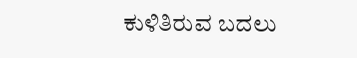ಕುಳಿತಿರುವ ಬದಲು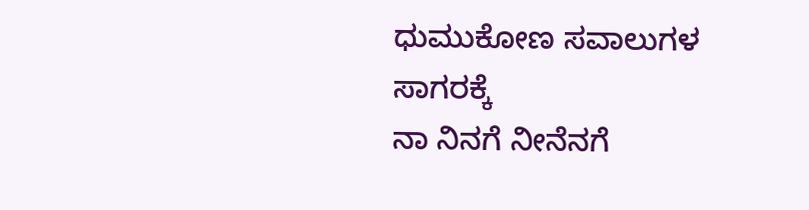ಧುಮುಕೋಣ ಸವಾಲುಗಳ
ಸಾಗರಕ್ಕೆ
ನಾ ನಿನಗೆ ನೀನೆನಗೆ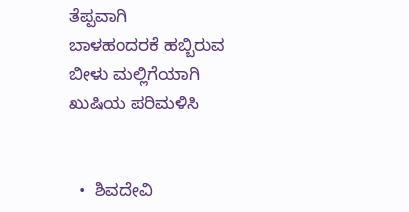ತೆಪ್ಪವಾಗಿ
ಬಾಳಹಂದರಕೆ ಹಬ್ಬಿರುವ
ಬೀಳು ಮಲ್ಲಿಗೆಯಾಗಿ
ಖುಷಿಯ ಪರಿಮಳಿಸಿ


  •  ಶಿವದೇವಿ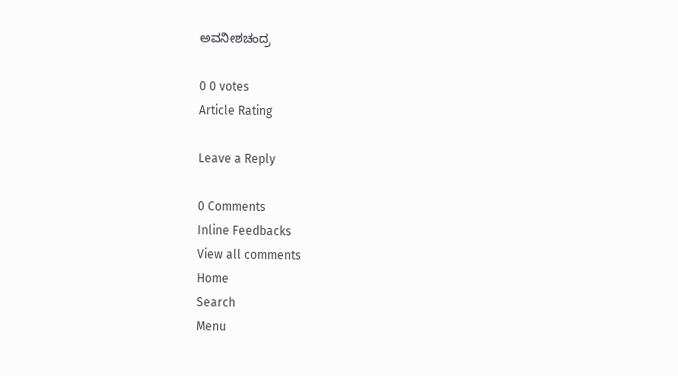ಅವನೀಶಚಂದ್ರ

0 0 votes
Article Rating

Leave a Reply

0 Comments
Inline Feedbacks
View all comments
Home
Search
Menu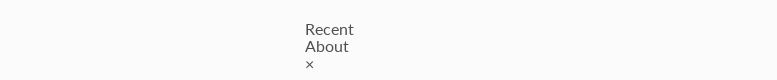Recent
About
×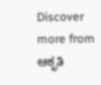Discover more from ಆಕೃತಿ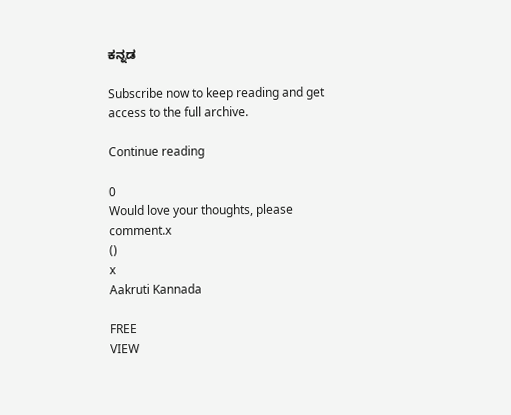ಕನ್ನಡ

Subscribe now to keep reading and get access to the full archive.

Continue reading

0
Would love your thoughts, please comment.x
()
x
Aakruti Kannada

FREE
VIEW